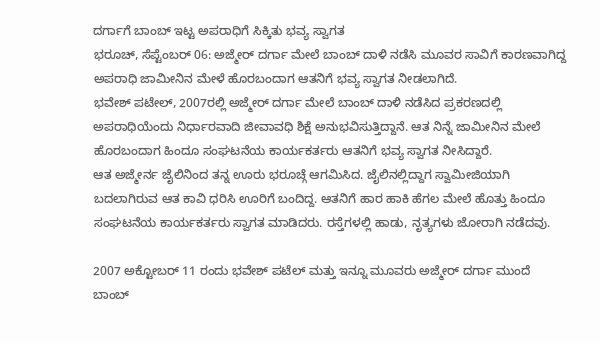ದರ್ಗಾಗೆ ಬಾಂಬ್ ಇಟ್ಟ ಅಪರಾಧಿಗೆ ಸಿಕ್ಕಿತು ಭವ್ಯ ಸ್ವಾಗತ
ಭರೂಚ್, ಸೆಪ್ಟೆಂಬರ್ 06: ಅಜ್ಮೇರ್ ದರ್ಗಾ ಮೇಲೆ ಬಾಂಬ್ ದಾಳಿ ನಡೆಸಿ ಮೂವರ ಸಾವಿಗೆ ಕಾರಣವಾಗಿದ್ದ ಅಪರಾಧಿ ಜಾಮೀನಿನ ಮೇಳೆ ಹೊರಬಂದಾಗ ಆತನಿಗೆ ಭವ್ಯ ಸ್ವಾಗತ ನೀಡಲಾಗಿದೆ.
ಭವೇಶ್ ಪಟೇಲ್, 2007ರಲ್ಲಿ ಅಜ್ಮೇರ್ ದರ್ಗಾ ಮೇಲೆ ಬಾಂಬ್ ದಾಳಿ ನಡೆಸಿದ ಪ್ರಕರಣದಲ್ಲಿ ಅಪರಾಧಿಯೆಂದು ನಿರ್ಧಾರವಾದಿ ಜೀವಾವಧಿ ಶಿಕ್ಷೆ ಅನುಭವಿಸುತ್ತಿದ್ದಾನೆ. ಆತ ನಿನ್ನೆ ಜಾಮೀನಿನ ಮೇಲೆ ಹೊರಬಂದಾಗ ಹಿಂದೂ ಸಂಘಟನೆಯ ಕಾರ್ಯಕರ್ತರು ಆತನಿಗೆ ಭವ್ಯ ಸ್ವಾಗತ ನೀಸಿದ್ದಾರೆ.
ಆತ ಅಜ್ಮೇರ್ನ ಜೈಲಿನಿಂದ ತನ್ನ ಊರು ಭರೂಚ್ಗೆ ಆಗಮಿಸಿದ. ಜೈಲಿನಲ್ಲಿದ್ದಾಗ ಸ್ವಾಮೀಜಿಯಾಗಿ ಬದಲಾಗಿರುವ ಆತ ಕಾವಿ ಧರಿಸಿ ಊರಿಗೆ ಬಂದಿದ್ದ. ಆತನಿಗೆ ಹಾರ ಹಾಕಿ ಹೆಗಲ ಮೇಲೆ ಹೊತ್ತು ಹಿಂದೂ ಸಂಘಟನೆಯ ಕಾರ್ಯಕರ್ತರು ಸ್ವಾಗತ ಮಾಡಿದರು. ರಸ್ತೆಗಳಲ್ಲಿ ಹಾಡು, ನೃತ್ಯಗಳು ಜೋರಾಗಿ ನಡೆದವು.

2007 ಅಕ್ಟೋಬರ್ 11 ರಂದು ಭವೇಶ್ ಪಟೆಲ್ ಮತ್ತು ಇನ್ನೂ ಮೂವರು ಅಜ್ಮೇರ್ ದರ್ಗಾ ಮುಂದೆ ಬಾಂಬ್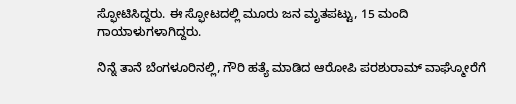ಸ್ಫೋಟಿಸಿದ್ದರು. ಈ ಸ್ಫೋಟದಲ್ಲಿ ಮೂರು ಜನ ಮೃತಪಟ್ಟು, 15 ಮಂದಿ ಗಾಯಾಳುಗಳಾಗಿದ್ದರು.

ನಿನ್ನೆ ತಾನೆ ಬೆಂಗಳೂರಿನಲ್ಲಿ, ಗೌರಿ ಹತ್ಯೆ ಮಾಡಿದ ಆರೋಪಿ ಪರಶುರಾಮ್ ವಾಘ್ಮೋರೆಗೆ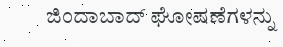ಜಿಂದಾಬಾದ್ ಘೋಷಣೆಗಳನ್ನು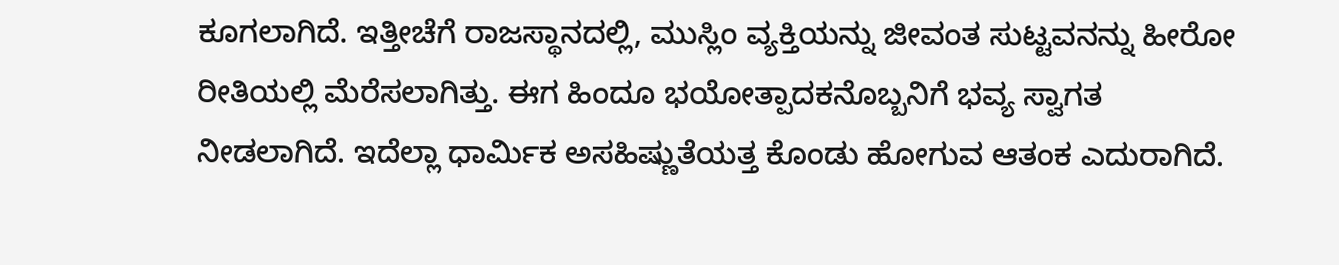ಕೂಗಲಾಗಿದೆ. ಇತ್ತೀಚೆಗೆ ರಾಜಸ್ಥಾನದಲ್ಲಿ, ಮುಸ್ಲಿಂ ವ್ಯಕ್ತಿಯನ್ನು ಜೀವಂತ ಸುಟ್ಟವನನ್ನು ಹೀರೋ ರೀತಿಯಲ್ಲಿ ಮೆರೆಸಲಾಗಿತ್ತು. ಈಗ ಹಿಂದೂ ಭಯೋತ್ಪಾದಕನೊಬ್ಬನಿಗೆ ಭವ್ಯ ಸ್ವಾಗತ ನೀಡಲಾಗಿದೆ. ಇದೆಲ್ಲಾ ಧಾರ್ಮಿಕ ಅಸಹಿಷ್ಣುತೆಯತ್ತ ಕೊಂಡು ಹೋಗುವ ಆತಂಕ ಎದುರಾಗಿದೆ.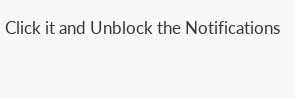Click it and Unblock the Notifications